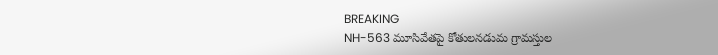BREAKING
NH-563 మూసివేతపై కోతులనడుమ గ్రామస్తుల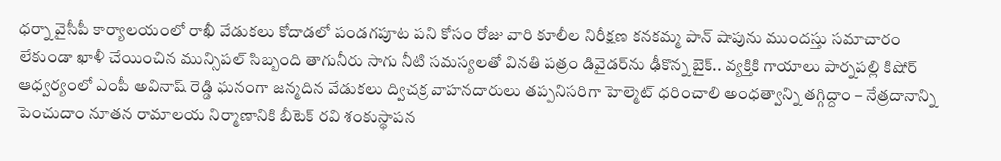ధర్నా వైసీపీ కార్యాలయంలో రాఖీ వేడుకలు కోదాడలో పండగపూట పని కోసం రోజు వారి కూలీల నిరీక్షణ కనకమ్మ పాన్ షాపును ముందస్తు సమాచారం లేకుండా ఖాళీ చేయించిన మున్సిపల్ సిబ్బంది తాగునీరు సాగు నీటి సమస్యలతో వినతి పత్రం డివైడర్‌ను ఢీకొన్న బైక్.. వ్యక్తికి గాయాలు పార్నపల్లి కిషోర్ ఆధ్వర్యంలో ఎంపీ అవినాష్ రెడ్డి ఘనంగా జన్మదిన వేడుకలు ద్విచక్ర వాహనదారులు తప్పనిసరిగా హెల్మెట్ ధరించాలి అంధత్వాన్ని తగ్గిద్దాం – నేత్రదానాన్ని పెంచుదాం నూతన రామాలయ నిర్మాణానికి బీటెక్ రవి శంకుస్థాపన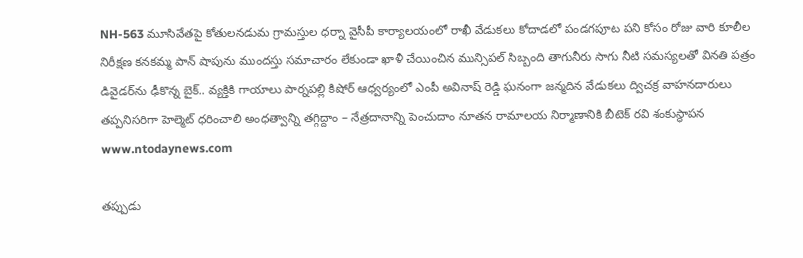NH-563 మూసివేతపై కోతులనడుమ గ్రామస్తుల ధర్నా వైసీపీ కార్యాలయంలో రాఖీ వేడుకలు కోదాడలో పండగపూట పని కోసం రోజు వారి కూలీల నిరీక్షణ కనకమ్మ పాన్ షాపును ముందస్తు సమాచారం లేకుండా ఖాళీ చేయించిన మున్సిపల్ సిబ్బంది తాగునీరు సాగు నీటి సమస్యలతో వినతి పత్రం డివైడర్‌ను ఢీకొన్న బైక్.. వ్యక్తికి గాయాలు పార్నపల్లి కిషోర్ ఆధ్వర్యంలో ఎంపీ అవినాష్ రెడ్డి ఘనంగా జన్మదిన వేడుకలు ద్విచక్ర వాహనదారులు తప్పనిసరిగా హెల్మెట్ ధరించాలి అంధత్వాన్ని తగ్గిద్దాం – నేత్రదానాన్ని పెంచుదాం నూతన రామాలయ నిర్మాణానికి బీటెక్ రవి శంకుస్థాపన
www.ntodaynews.com

తప్పుడు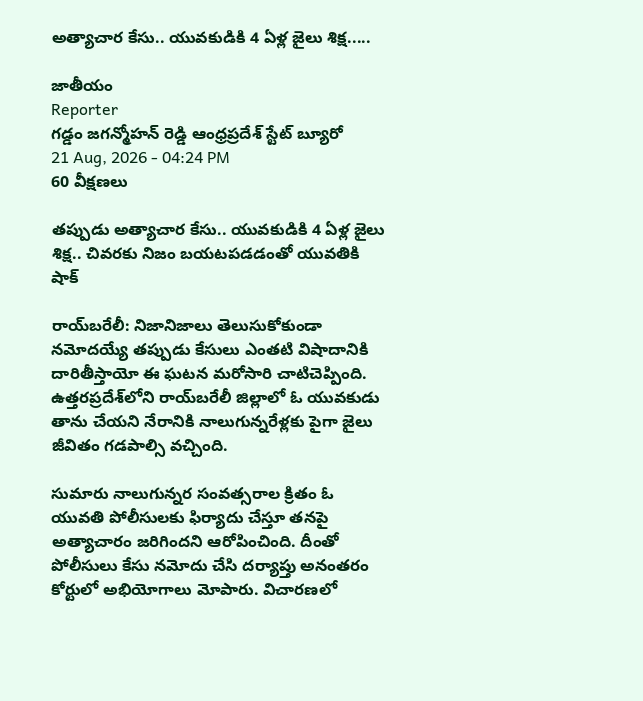అత్యాచార కేసు.. యువకుడికి 4 ఏళ్ల జైలు శిక్ష.....

జాతీయం
Reporter
గడ్డం జగన్మోహన్ రెడ్డి ఆంధ్రప్రదేశ్ స్టేట్ బ్యూరో
21 Aug, 2026 - 04:24 PM
60 వీక్షణలు

తప్పుడు అత్యాచార కేసు.. యువకుడికి 4 ఏళ్ల జైలు శిక్ష.. చివరకు నిజం బయటపడడంతో యువతికి షాక్

రాయ్‌బరేలీ: నిజానిజాలు తెలుసుకోకుండా నమోదయ్యే తప్పుడు కేసులు ఎంతటి విషాదానికి దారితీస్తాయో ఈ ఘటన మరోసారి చాటిచెప్పింది. ఉత్తరప్రదేశ్‌లోని రాయ్‌బరేలీ జిల్లాలో ఓ యువకుడు తాను చేయని నేరానికి నాలుగున్నరేళ్లకు పైగా జైలు జీవితం గడపాల్సి వచ్చింది.

సుమారు నాలుగున్నర సంవత్సరాల క్రితం ఓ యువతి పోలీసులకు ఫిర్యాదు చేస్తూ తనపై అత్యాచారం జరిగిందని ఆరోపించింది. దీంతో పోలీసులు కేసు నమోదు చేసి దర్యాప్తు అనంతరం కోర్టులో అభియోగాలు మోపారు. విచారణలో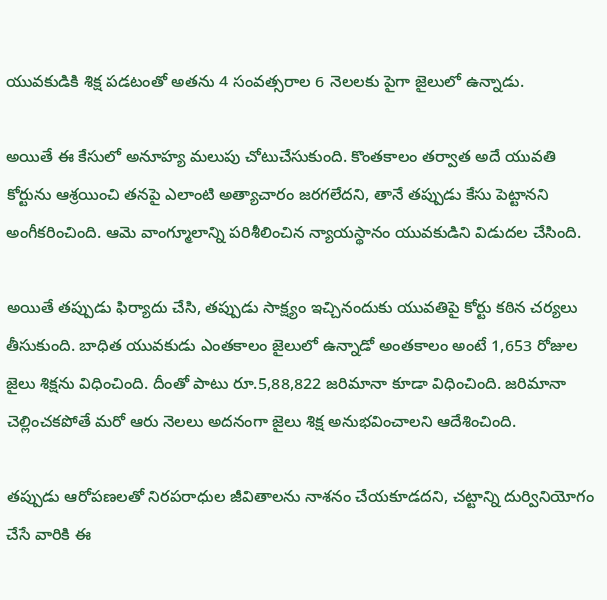యువకుడికి శిక్ష పడటంతో అతను 4 సంవత్సరాల 6 నెలలకు పైగా జైలులో ఉన్నాడు.

అయితే ఈ కేసులో అనూహ్య మలుపు చోటుచేసుకుంది. కొంతకాలం తర్వాత అదే యువతి కోర్టును ఆశ్రయించి తనపై ఎలాంటి అత్యాచారం జరగలేదని, తానే తప్పుడు కేసు పెట్టానని అంగీకరించింది. ఆమె వాంగ్మూలాన్ని పరిశీలించిన న్యాయస్థానం యువకుడిని విడుదల చేసింది.

అయితే తప్పుడు ఫిర్యాదు చేసి, తప్పుడు సాక్ష్యం ఇచ్చినందుకు యువతిపై కోర్టు కఠిన చర్యలు తీసుకుంది. బాధిత యువకుడు ఎంతకాలం జైలులో ఉన్నాడో అంతకాలం అంటే 1,653 రోజుల జైలు శిక్షను విధించింది. దీంతో పాటు రూ.5,88,822 జరిమానా కూడా విధించింది. జరిమానా చెల్లించకపోతే మరో ఆరు నెలలు అదనంగా జైలు శిక్ష అనుభవించాలని ఆదేశించింది.

తప్పుడు ఆరోపణలతో నిరపరాధుల జీవితాలను నాశనం చేయకూడదని, చట్టాన్ని దుర్వినియోగం చేసే వారికి ఈ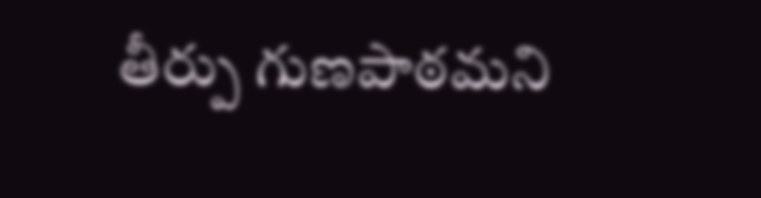తీర్పు గుణపాఠమని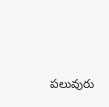పలువురు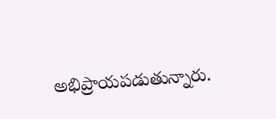అభిప్రాయపడుతున్నారు.